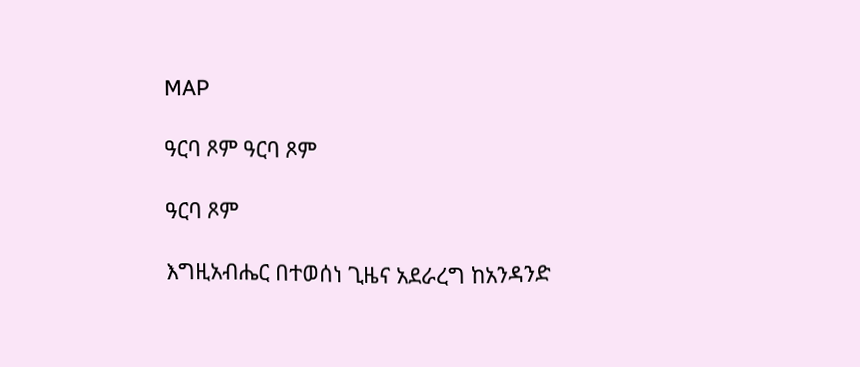MAP

ዓርባ ጾም ዓርባ ጾም

ዓርባ ጾም

እግዚአብሔር በተወሰነ ጊዜና አደራረግ ከአንዳንድ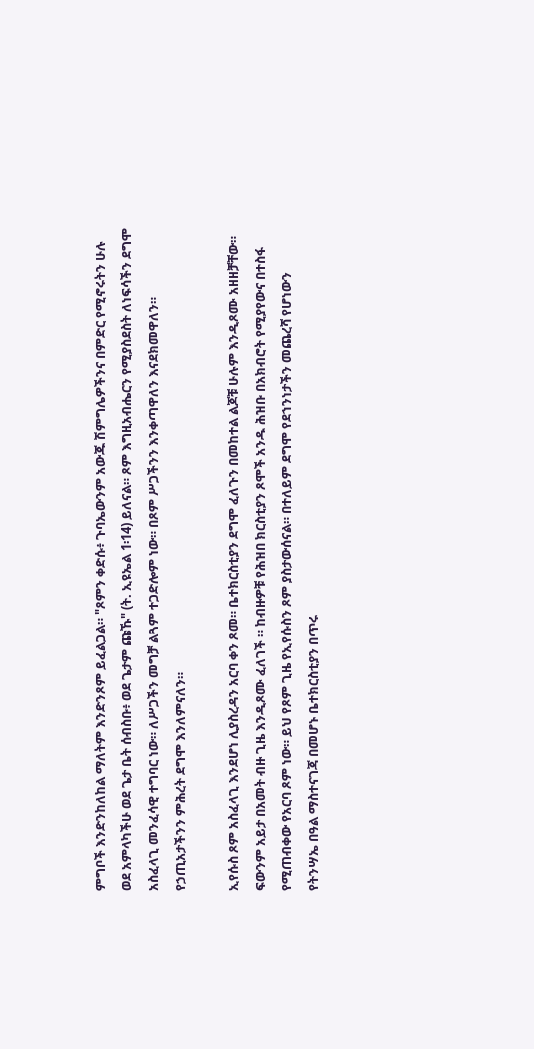ምግቦች እንድንከለከል ማለትም እንድንጾም ይፈልጋል። "ጾምን ቀድሱ፥ ጉባኤውንም አውጁ ሽምግሌዎችንና በምድር የሚኖሩትን ሁሉ ወደ አምላካችሁ ወደ ጌታ ቤት ሰብስቡ፥ ወደ ጌታም ጩኹ" (ት. ኢዩኤል 1፡14) ይለናል። ጾም እግዚአብሔርን የሚያስደስት ለነፍሳችን ደግሞ አስፈላጊ መንፈሳዊ ተግባር ነው። ለሥጋችን መግቻ ልጓም ተጋድሎም ነው። በጾም ሥጋችንን እንቀጣዋለን እናደክመዋለን። የኃጢአታችንን ምሕረት ደግሞ እንለምናለን።

ኢየሱስ ጾም አስፈላጊ እንደሆነ ሊያስረዳን አርባ ቀን ጾመ። ቤተክርስቲያን ደግሞ ፈለጉን በመከተል ልጆቹ ሁሉም እንዲጾሙ አዘዘቻቸው። ፍውንም አይታ በአመት ብዙ ጊዜ እንዲጾሙ ፈለገች ። ከብዙዎቹ የሕዝበ ክርስቲያን ጾሞች አንዱ ሕዝቡ በአክብሮት የሚያየውና በተስፋ የሚጠብቀው የአርባ ጾም ነው። ይህ የጾም ጊዜ የኢየሱስን ጾም ያስታውሰናል። በተለይም ደግሞ የደኀንነታችን መጨረሻ የሆነውን የትንሣኤ በዓል ማስተናገጃ በመሆኑ ቤተክርስቲያን በጥሩ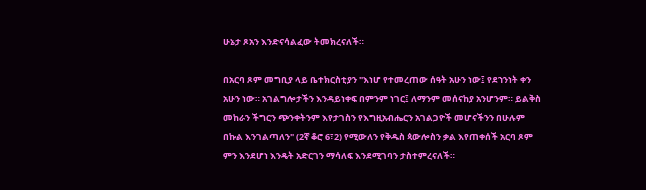ሁኔታ ጾአን እንድናሳልፈው ትመክረናለች።

በአርባ ጾም መግቢያ ላይ ቤተክርስቲያን "እነሆ የተመረጠው ሰዓት አሁን ነው፤ የደኀንነት ቀን አሁን ነው። አገልግሎታችን እንዳይነቀፍ በምንም ነገር፤ ለማንም መሰናከያ አንሆንም። ይልቅስ መከራን ችግርን ጭንቀትንም እየታገስን የእግዚአብሔርን አገልጋዮች መሆናችንን በሁሉም በኩል እንገልጣለን" (2ኛ ቆሮ 6፣2) የሚውለን የቅዱስ ጳውሎስን ቃል እየጠቀሰች አርባ ጾም ምን እንደሆነ እንዴት አድርገን ማሳለፍ እንደሚገባን ታስተምረናለች።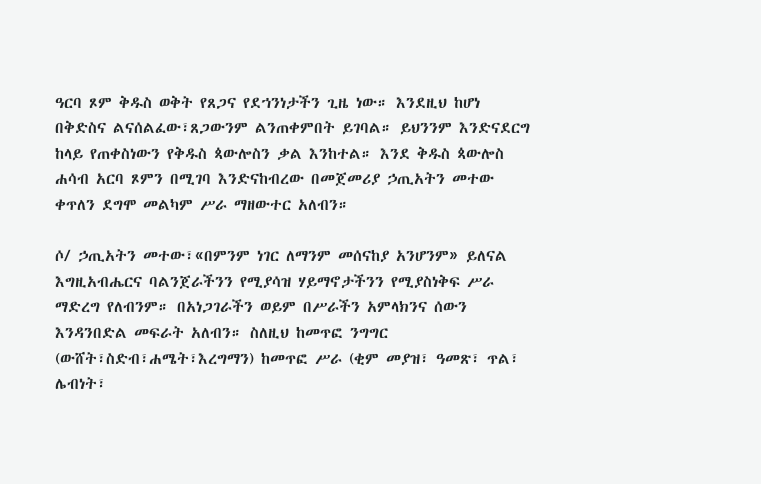ዓርባ ጾም ቅዱስ ወቅት የጸጋና የደኀንነታችን ጊዜ ነው። እንደዚህ ከሆነ በቅድስና ልናሰልፈው፣ጸጋውንም ልንጠቀምበት ይገባል። ይህንንም እንድናደርግ ከላይ የጠቀስነውን የቅዱስ ጳውሎስን ቃል እንከተል። እንደ ቅዱስ ጳውሎስ ሐሳብ አርባ ጾምን በሚገባ እንድናከብረው በመጀመሪያ ኃጢአትን መተው ቀጥለን ደግሞ መልካም ሥራ ማዘውተር አለብን።

ሶ/ ኃጢአትን መተው፣«በምንም ነገር ለማንም መሰናከያ አንሆንም» ይለናል እግዚአብሔርና ባልንጀራችንን የሚያሳዝ ሃይማኖታችንን የሚያስነቅፍ ሥራ ማድረግ የለብንም። በአነጋገራችን ወይም በሥራችን አምላክንና ሰውን እንዳንበድል መፍራት አለብን። ስለዚህ ከመጥፎ ንግግር (ውሸት፣ስድብ፣ሐሜት፣እረግማን) ከመጥፎ ሥራ (ቂም መያዝ፣ ዓመጽ፣ ጥል፣ ሌብነት፣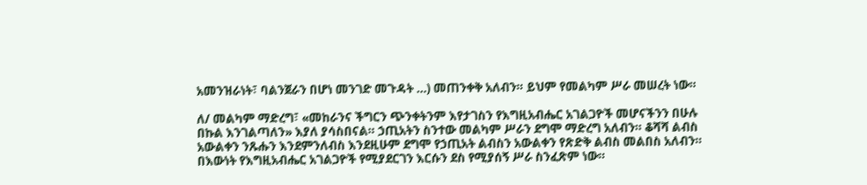አመንዝራነት፣ ባልንጀራን በሆነ መንገድ መጉዳት …) መጠንቀቅ አለብን። ይህም የመልካም ሥራ መሠረት ነው።

ለ/ መልካም ማድረግ፣ «መከራንና ችግርን ጭንቀትንም እየታገስን የእግዚአብሔር አገልጋዮች መሆናችንን በሁሉ በኩል እንገልጣለን» እያለ ያሳስበናል። ኃጢአትን ስንተው መልካም ሥራን ደግሞ ማድረግ አለብን። ቆሻሻ ልብስ አውልቀን ንጹሑን እንደምንለብስ እንደዚሁም ደግሞ የኃጢአት ልብስን አውልቀን የጽድቅ ልብስ መልበስ አለብን። በእውነት የእግዚአብሔር አገልጋዮች የሚያደርገን እርሱን ደስ የሚያሰኝ ሥራ ስንፈጽም ነው።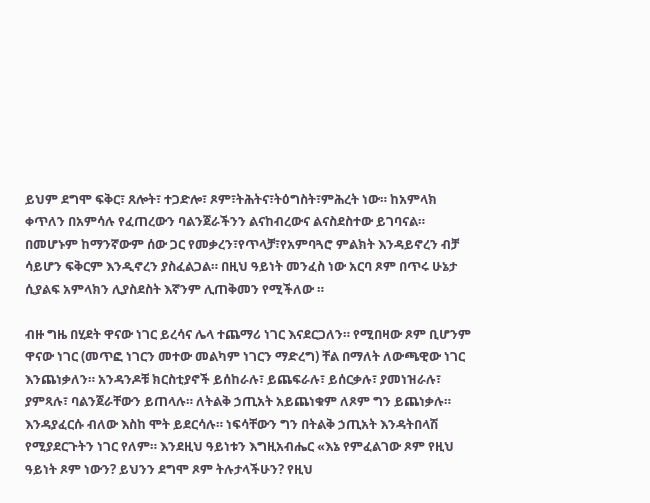ይህም ደግሞ ፍቅር፣ ጸሎት፣ ተጋድሎ፣ ጾም፣ትሕትና፣ትዕግስት፣ምሕረት ነው። ከአምላክ ቀጥለን በአምሳሉ የፈጠረውን ባልንጀራችንን ልናከብረውና ልናስደስተው ይገባናል። በመሆኑም ከማንኛውም ሰው ጋር የመቃረን፣የጥላቻ፣የአምባጓሮ ምልክት እንዳይኖረን ብቻ ሳይሆን ፍቅርም እንዲኖረን ያስፈልጋል። በዚህ ዓይነት መንፈስ ነው አርባ ጾም በጥሩ ሁኔታ ሲያልፍ አምላክን ሊያስደስት እኛንም ሊጠቅመን የሚችለው ።

ብዙ ግዜ በሂደት ዋናው ነገር ይረሳና ሌላ ተጨማሪ ነገር እናደርጋለን። የሚበዛው ጾም ቢሆንም ዋናው ነገር (መጥፎ ነገርን መተው መልካም ነገርን ማድረግ) ቸል በማለት ለውጫዊው ነገር እንጨነቃለን። አንዳንዶቹ ክርስቲያኖች ይሰከራሉ፣ ይጨፍራሉ፣ ይሰርቃሉ፣ ያመነዝራሉ፣ ያምጻሉ፣ ባልንጀራቸውን ይጠላሉ። ለትልቅ ኃጢአት አይጨነቁም ለጾም ግን ይጨነቃሉ። እንዳያፈርሱ ብለው እስከ ሞት ይደርሳሉ። ነፍሳቸውን ግን በትልቅ ኃጢአት እንዳትበላሽ የሚያደርጉትን ነገር የለም። እንደዚህ ዓይነቱን እግዚአብሔር «እኔ የምፈልገው ጾም የዚህ ዓይነት ጾም ነውን? ይህንን ደግሞ ጾም ትሉታላችሁን? የዚህ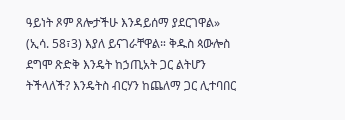ዓይነት ጾም ጸሎታችሁ እንዳይሰማ ያደርገዋል» (ኢሳ. 58፣3) እያለ ይናገራቸዋል። ቅዱስ ጳውሎስ ደግሞ ጽድቅ እንዴት ከኃጢአት ጋር ልትሆን ትችላለች? እንዴትስ ብርሃን ከጨለማ ጋር ሊተባበር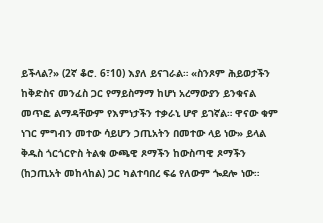ይችላል?» (2ኛ ቆሮ. 6፣10) እያለ ይናገራል። «ስንጾም ሕይወታችን ከቅድስና መንፈስ ጋር የማይስማማ ከሆነ አረማውያን ይንቁናል መጥፎ ልማዳቸውም የእምነታችን ተቃራኒ ሆኖ ይገኛል። ዋናው ቁም ነገር ምግብን መተው ሳይሆን ኃጢአትን በመተው ላይ ነው» ይላል ቅዱስ ጎርጎርዮስ ትልቁ ውጫዊ ጾማችን ከውስጣዊ ጾማችን (ከኃጢአት መከላከል) ጋር ካልተባበረ ፍሬ የለውም ጐደሎ ነው።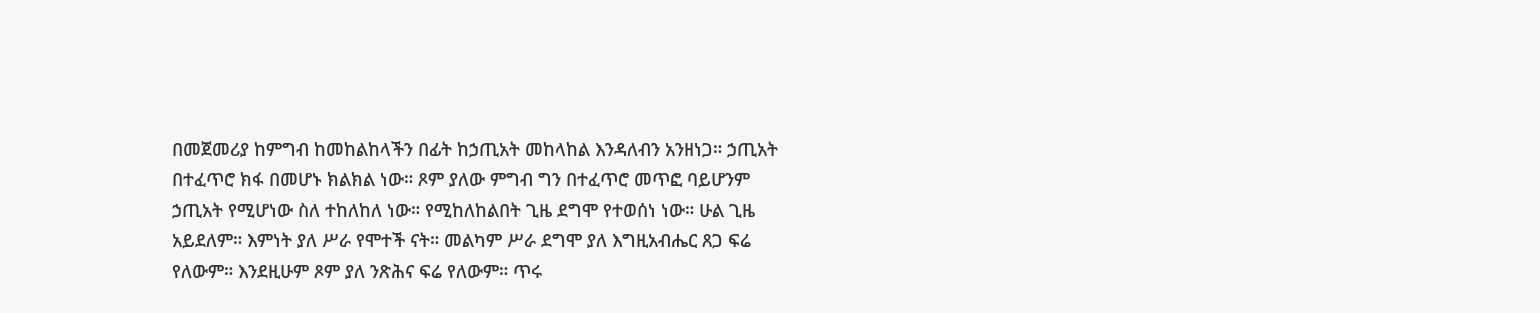በመጀመሪያ ከምግብ ከመከልከላችን በፊት ከኃጢአት መከላከል እንዳለብን አንዘነጋ። ኃጢአት በተፈጥሮ ክፋ በመሆኑ ክልክል ነው። ጾም ያለው ምግብ ግን በተፈጥሮ መጥፎ ባይሆንም ኃጢአት የሚሆነው ስለ ተከለከለ ነው። የሚከለከልበት ጊዜ ደግሞ የተወሰነ ነው። ሁል ጊዜ አይደለም። እምነት ያለ ሥራ የሞተች ናት። መልካም ሥራ ደግሞ ያለ እግዚአብሔር ጸጋ ፍሬ የለውም። እንደዚሁም ጾም ያለ ንጽሕና ፍሬ የለውም። ጥሩ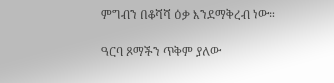ምግብን በቆሻሻ ዕቃ እንደማቅረብ ነው።

ዓርባ ጾማችን ጥቅም ያለው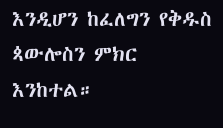እንዲሆን ከፈለግን የቅዱስ ጳውሎስን ምክር እንከተል።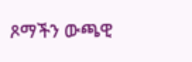ጾማችን ውጫዊ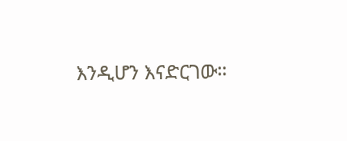እንዲሆን እናድርገው።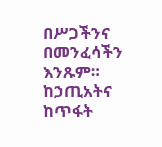በሥጋችንና በመንፈሳችን እንጹም። ከኃጢአትና ከጥፋት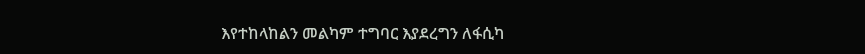እየተከላከልን መልካም ተግባር እያደረግን ለፋሲካ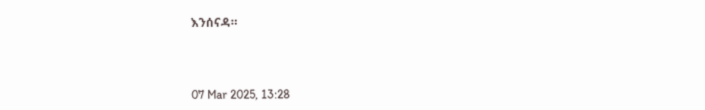እንሰናዳ።



07 Mar 2025, 13:28